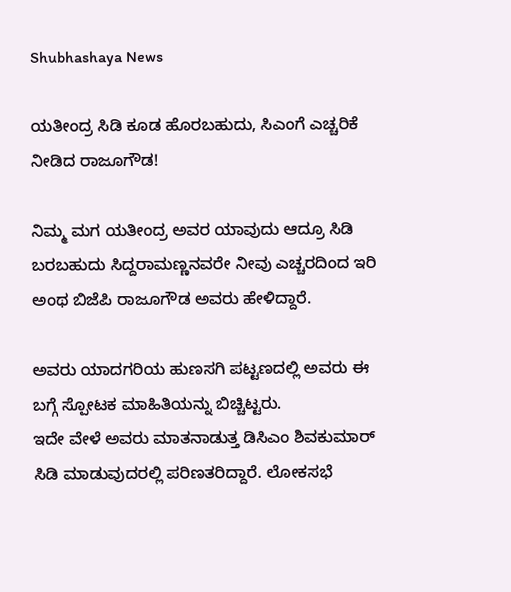Shubhashaya News

ಯತೀಂದ್ರ ಸಿಡಿ ಕೂಡ ಹೊರಬಹುದು, ಸಿಎಂಗೆ ಎಚ್ಚರಿಕೆ ನೀಡಿದ ರಾಜೂಗೌಡ!

ನಿಮ್ಮ ಮಗ ಯತೀಂದ್ರ ಅವರ ಯಾವುದು ಆದ್ರೂ ಸಿಡಿ ಬರಬಹುದು ಸಿದ್ದರಾಮಣ್ಣನವರೇ ನೀವು ಎಚ್ಚರದಿಂದ ಇರಿ ಅಂಥ ಬಿಜೆಪಿ ರಾಜೂಗೌಡ ಅವರು ಹೇಳಿದ್ದಾರೆ.

ಅವರು ಯಾದಗರಿಯ ಹುಣಸಗಿ ಪಟ್ಟಣದಲ್ಲಿ ಅವರು ಈ ಬಗ್ಗೆ ಸ್ಪೋಟಕ ಮಾಹಿತಿಯನ್ನು ಬಿಚ್ಚಿಟ್ಟರು.
ಇದೇ ವೇಳೆ ಅವರು ಮಾತನಾಡುತ್ತ ಡಿಸಿಎಂ ಶಿವಕುಮಾರ್‌ ಸಿಡಿ ಮಾಡುವುದರಲ್ಲಿ ಪರಿಣತರಿದ್ದಾರೆ. ಲೋಕಸಭೆ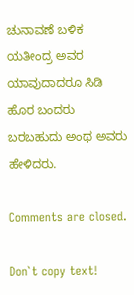ಚುನಾವಣೆ ಬಳಿಕ ಯತೀಂದ್ರ ಅವರ ಯಾವುದಾದರೂ ಸಿಡಿ ಹೊರ ಬಂದರು ಬರಬಹುದು ಅಂಥ ಅವರು ಹೇಳಿದರು.

Comments are closed.

Don`t copy text!